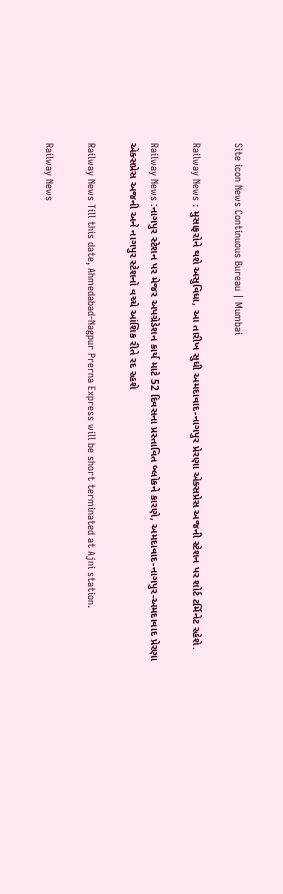Site icon News Continuous Bureau | Mumbai

Railway News : મુસાફરોને થશે અસુવિધા, આ તારીખ સુધી અમદાવાદ-નાગપુર પ્રેરણા એક્સપ્રેસ અજની સ્ટેશન પર શોર્ટ ટર્મિનેટ રહેશે.

Railway News :નાગપુર સ્ટેશન પર મેજર અપગ્રેડેશન કાર્ય માટે 52 દિવસના પ્રસ્તાવિત બ્લોકને કારણે, અમદાવાદ-નાગપુર-અમદાવાદ પ્રેરણા એક્સપ્રેસ અજની અને નાગપુર સ્ટેશનો વચ્ચે આંશિક રીતે રદ રહશે

Railway News Till this date, Ahmedabad-Nagpur Prerna Express will be short terminated at Ajni station.

Railway News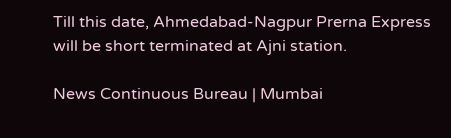Till this date, Ahmedabad-Nagpur Prerna Express will be short terminated at Ajni station.

News Continuous Bureau | Mumbai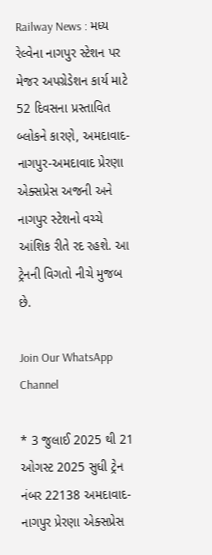Railway News : મધ્ય રેલ્વેના નાગપુર સ્ટેશન પર મેજર અપગ્રેડેશન કાર્ય માટે 52 દિવસના પ્રસ્તાવિત બ્લોકને કારણે, અમદાવાદ-નાગપુર-અમદાવાદ પ્રેરણા એક્સપ્રેસ અજની અને નાગપુર સ્ટેશનો વચ્ચે આંશિક રીતે રદ રહશે. આ ટ્રેનની વિગતો નીચે મુજબ છે.

Join Our WhatsApp Channel

* 3 જુલાઈ 2025 થી 21 ઓગસ્ટ 2025 સુધી ટ્રેન નંબર 22138 અમદાવાદ-નાગપુર પ્રેરણા એક્સપ્રેસ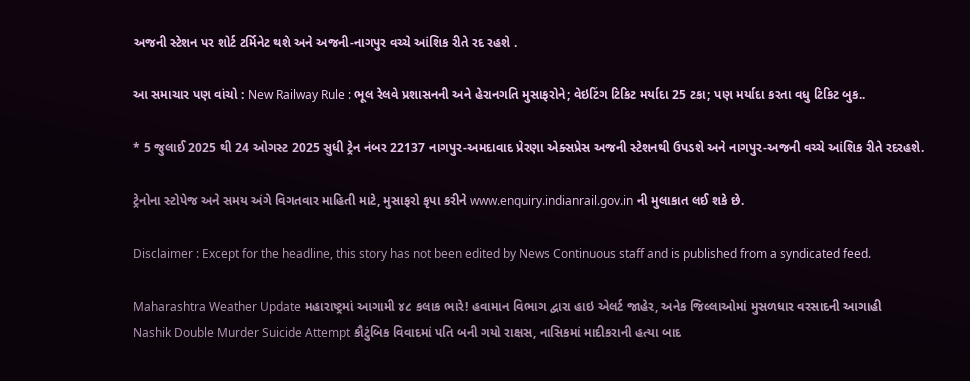અજની સ્ટેશન પર શોર્ટ ટર્મિનેટ થશે અને અજની-નાગપુર વચ્ચે આંશિક રીતે રદ રહશે .

આ સમાચાર પણ વાંચો : New Railway Rule : ભૂલ રેલવે પ્રશાસનની અને હેરાનગતિ મુસાફરોને; વેઇટિંગ ટિકિટ મર્યાદા 25 ટકા; પણ મર્યાદા કરતા વધુ ટિકિટ બુક..

* 5 જુલાઈ 2025 થી 24 ઓગસ્ટ 2025 સુધી ટ્રેન નંબર 22137 નાગપુર-અમદાવાદ પ્રેરણા એક્સપ્રેસ અજની સ્ટેશનથી ઉપડશે અને નાગપુર-અજની વચ્ચે આંશિક રીતે રદરહશે.

ટ્રેનોના સ્ટોપેજ અને સમય અંગે વિગતવાર માહિતી માટે, મુસાફરો કૃપા કરીને www.enquiry.indianrail.gov.in ની મુલાકાત લઈ શકે છે.

Disclaimer : Except for the headline, this story has not been edited by News Continuous staff and is published from a syndicated feed.

Maharashtra Weather Update મહારાષ્ટ્રમાં આગામી ૪૮ કલાક ભારે! હવામાન વિભાગ દ્વારા હાઇ એલર્ટ જાહેર, અનેક જિલ્લાઓમાં મુસળધાર વરસાદની આગાહી
Nashik Double Murder Suicide Attempt કૌટુંબિક વિવાદમાં પતિ બની ગયો રાક્ષસ, નાસિકમાં માદીકરાની હત્યા બાદ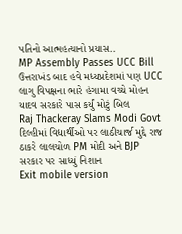પતિનો આત્મહત્યાનો પ્રયાસ..
MP Assembly Passes UCC Bill ઉત્તરાખંડ બાદ હવે મધ્યપ્રદેશમાં પણ UCC લાગુ વિપક્ષના ભારે હંગામા વચ્ચે મોહન યાદવ સરકારે પાસ કર્યું મોટું બિલ
Raj Thackeray Slams Modi Govt દિલ્હીમાં વિદ્યાર્થીઓ પર લાઠીચાર્જ મુદ્દે રાજ ઠાકરે લાલચોળ PM મોદી અને BJP સરકાર પર સાધ્યું નિશાન
Exit mobile version